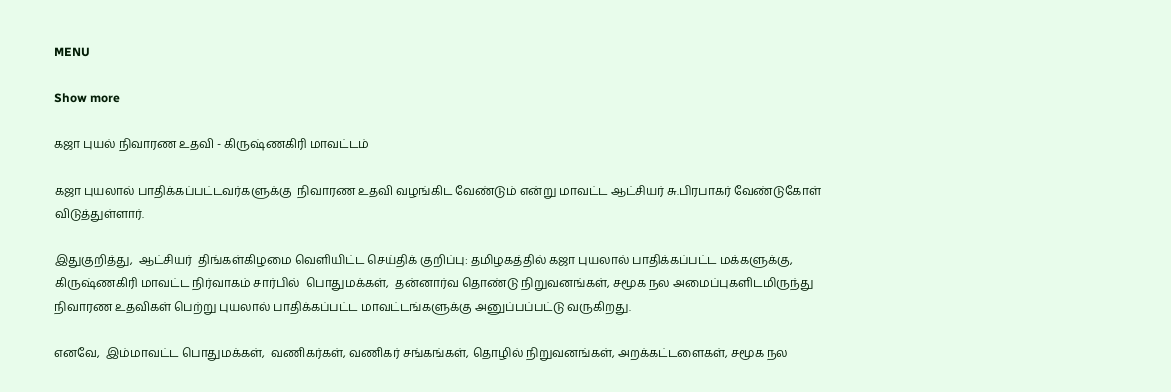MENU

Show more

கஜா புயல் நிவாரண உதவி - கிருஷ்ணகிரி மாவட்டம்

கஜா புயலால் பாதிக்கப்பட்டவர்களுக்கு  நிவாரண உதவி வழங்கிட வேண்டும் என்று மாவட்ட ஆட்சியர் சு.பிரபாகர் வேண்டுகோள் விடுத்துள்ளார்.

இதுகுறித்து,  ஆட்சியர்  திங்கள்கிழமை வெளியிட்ட செய்திக் குறிப்பு: தமிழகத்தில் கஜா புயலால் பாதிக்கப்பட்ட மக்களுக்கு, கிருஷ்ணகிரி மாவட்ட நிர்வாகம் சார்பில்  பொதுமக்கள்,  தன்னார்வ தொண்டு நிறுவனங்கள், சமூக நல அமைப்புகளிடமிருந்து நிவாரண உதவிகள் பெற்று புயலால் பாதிக்கப்பட்ட மாவட்டங்களுக்கு அனுப்பப்பட்டு வருகிறது.

எனவே,  இம்மாவட்ட பொதுமக்கள்,  வணிகர்கள், வணிகர் சங்கங்கள், தொழில் நிறுவனங்கள், அறக்கட்டளைகள், சமூக நல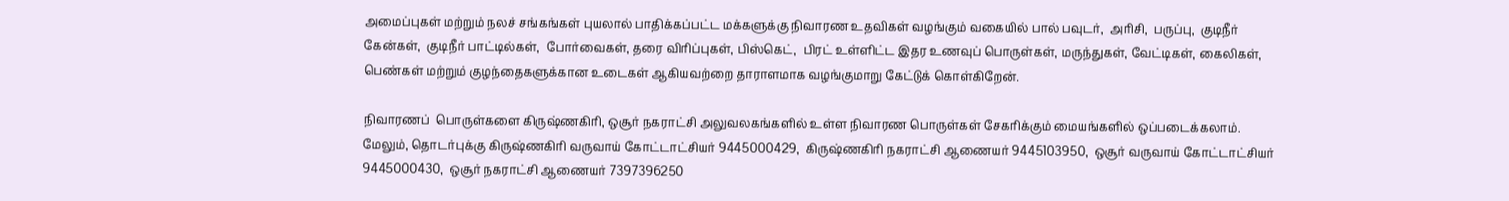அமைப்புகள் மற்றும் நலச் சங்கங்கள் புயலால் பாதிக்கப்பட்ட மக்களுக்கு நிவாரண உதவிகள் வழங்கும் வகையில் பால் பவுடர்,  அரிசி,  பருப்பு,  குடிநீர் கேன்கள்,  குடிநீர் பாட்டில்கள்,  போர்வைகள், தரை விரிப்புகள், பிஸ்கெட்,  பிரட் உள்ளிட்ட இதர உணவுப் பொருள்கள், மருந்துகள், வேட்டிகள், கைலிகள், பெண்கள் மற்றும் குழந்தைகளுக்கான உடைகள் ஆகியவற்றை தாராளமாக வழங்குமாறு கேட்டுக் கொள்கிறேன்.

நிவாரணப்  பொருள்களை கிருஷ்ணகிரி, ஒசூர் நகராட்சி அலுவலகங்களில் உள்ள நிவாரண பொருள்கள் சேகரிக்கும் மையங்களில் ஒப்படைக்கலாம். மேலும், தொடர்புக்கு கிருஷ்ணகிரி வருவாய் கோட்டாட்சியர் 9445000429,  கிருஷ்ணகிரி நகராட்சி ஆணையர் 9445103950,  ஒசூர் வருவாய் கோட்டாட்சியர் 9445000430,  ஒசூர் நகராட்சி ஆணையர் 7397396250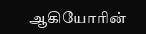ஆகியோரின்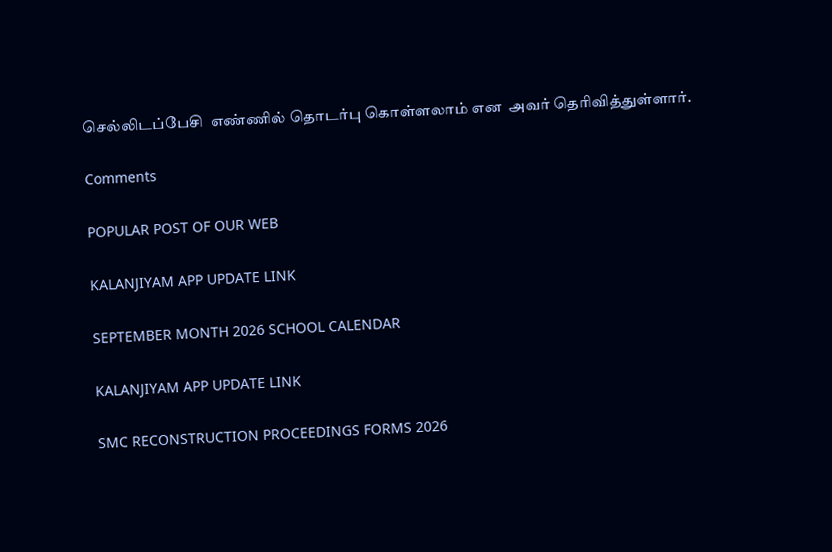செல்லிடப்பேசி  எண்ணில் தொடர்பு கொள்ளலாம் என  அவர் தெரிவித்துள்ளார்.

Comments

POPULAR POST OF OUR WEB

KALANJIYAM APP UPDATE LINK

SEPTEMBER MONTH 2026 SCHOOL CALENDAR

KALANJIYAM APP UPDATE LINK

SMC RECONSTRUCTION PROCEEDINGS FORMS 2026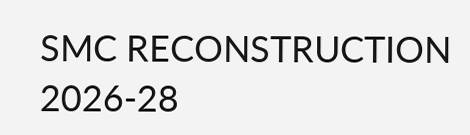SMC RECONSTRUCTION 2026-28